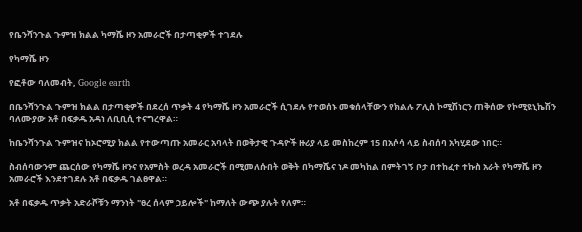የቤንሻንጉል ጉምዝ ክልል ካማሼ ዞን አመራሮች በታጣቂዎች ተገደሉ

የካማሼ ዞን

የፎቶው ባለመብት, Google earth

በቤንሻንጉል ጉምዝ ክልል በታጣቂዎች በደረሰ ጥቃት 4 የካማሼ ዞን አመራሮች ሲገደሉ የተወሰኑ መቁሰላቸውን የክልሉ ፖሊስ ኮሚሽነርን ጠቅሰው የኮሚዩኒኬሽን ባለሙያው አቶ በፍቃዱ አዳነ ለቢቢሲ ተናግረዋል።

ከቤንሻንጉል ጉምዝና ከኦሮሚያ ክልል የተውጣጡ አመራር አባላት በወቅታዊ ጉዳዮች ዙሪያ ላይ መስከረም 15 በአሶሳ ላይ ስብሰባ አካሂደው ነበር።

ስብሰባውንም ጨርሰው የካማሼ ዞንና የአምስት ወረዳ አመራሮች በሚመለሱበት ወቅት በካማሼና ነዶ መካከል በምትገኝ ቦታ በተከፈተ ተኩስ አራት የካማሼ ዞን አመራሮች እንደተገደሉ አቶ በፍቃዱ ገልፀዋል።

አቶ በፍቃዱ ጥቃት አድራሾቹን ማንነት "ፀረ ሰላም ኃይሎች" ከማለት ውጭ ያሉት የለም።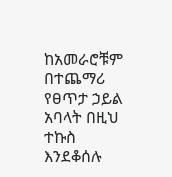ከአመራሮቹም በተጨማሪ የፀጥታ ኃይል አባላት በዚህ ተኩስ እንደቆሰሉ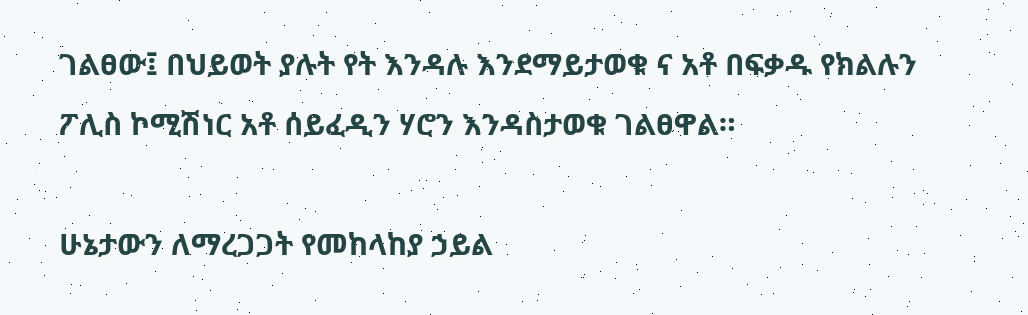ገልፀው፤ በህይወት ያሉት የት እንዳሉ እንደማይታወቁ ና አቶ በፍቃዱ የክልሉን ፖሊስ ኮሚሽነር አቶ ሰይፈዲን ሃሮን እንዳስታወቁ ገልፀዋል።

ሁኔታውን ለማረጋጋት የመከላከያ ኃይል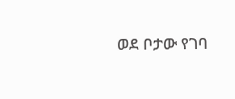ወደ ቦታው የገባ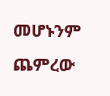መሆኑንም ጨምረው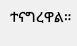ተናግረዋል።